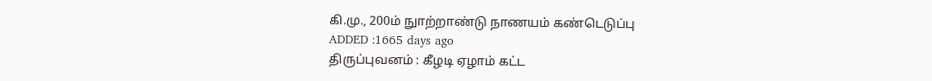கி.மு., 200ம் நுாற்றாண்டு நாணயம் கண்டெடுப்பு
ADDED :1665 days ago
திருப்புவனம் : கீழடி ஏழாம் கட்ட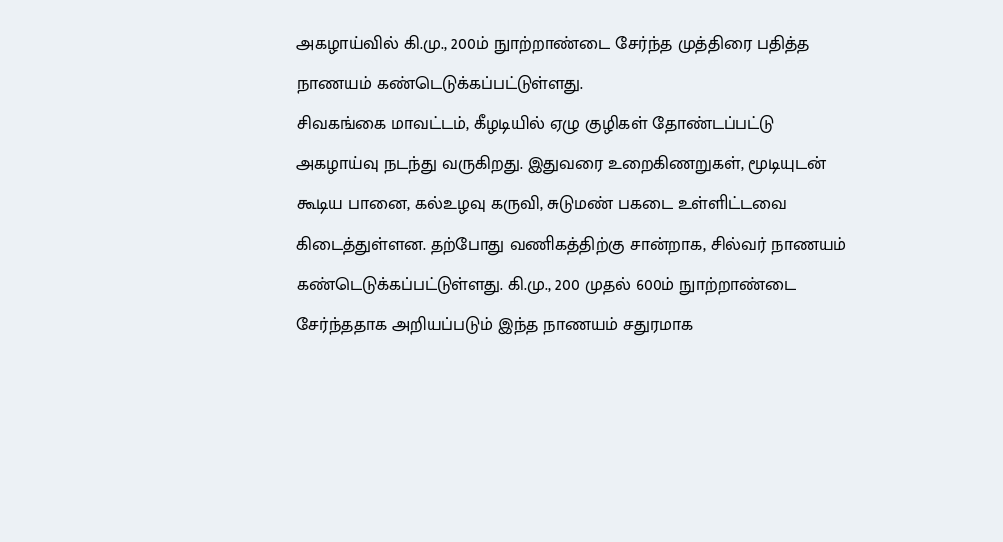அகழாய்வில் கி.மு., 200ம் நுாற்றாண்டை சேர்ந்த முத்திரை பதித்த நாணயம் கண்டெடுக்கப்பட்டுள்ளது.
சிவகங்கை மாவட்டம், கீழடியில் ஏழு குழிகள் தோண்டப்பட்டு அகழாய்வு நடந்து வருகிறது. இதுவரை உறைகிணறுகள், மூடியுடன் கூடிய பானை, கல்உழவு கருவி, சுடுமண் பகடை உள்ளிட்டவை கிடைத்துள்ளன. தற்போது வணிகத்திற்கு சான்றாக, சில்வர் நாணயம் கண்டெடுக்கப்பட்டுள்ளது. கி.மு., 200 முதல் 600ம் நுாற்றாண்டை சேர்ந்ததாக அறியப்படும் இந்த நாணயம் சதுரமாக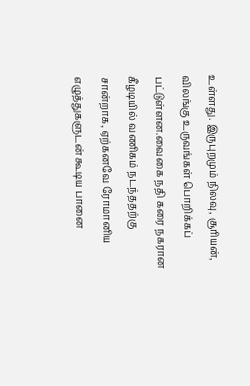உள்ளது. இருபுறமும் நிலவு, சூரியன், விலங்கு உருவங்கள் பொறிக்கப் பட்டுள்ளன.வைகை நதி கரை நகரான கீழடியில் வணிகம் நடந்ததற்கு சான்றாக, ஏற்கனவே ரோமானிய எழுத்துகளுடன் கூடிய பானை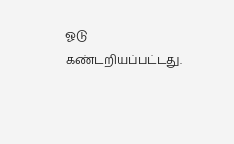ஓடு கண்டறியப்பட்டது.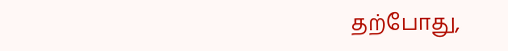தற்போது,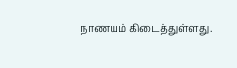நாணயம் கிடைத்துள்ளது.